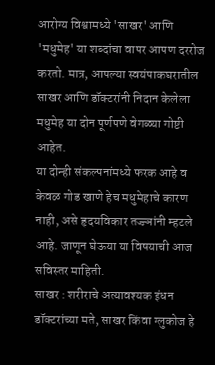आरोग्य विश्वामध्ये 'साखर' आणि 'मधुमेह' या शब्दांचा वापर आपण दररोज करतो. मात्र, आपल्या स्वयंपाकघरातील साखर आणि डॉक्टरांनी निदान केलेला मधुमेह या दोन पूर्णपणे वेगळ्या गोष्टी आहेत.
या दोन्ही संकल्पनांमध्ये फरक आहे व केवळ गोड खाणे हेच मधुमेहाचे कारण नाही, असे हृदयविकार तज्ज्ञांनी म्हटले आहे. जाणून घेऊया या विषयाची आज सविस्तर माहिती.
साखर : शरीराचे अत्यावश्यक इंधन
डॉक्टरांच्या मते, साखर किंवा ग्लुकोज हे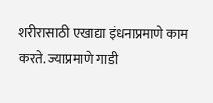शरीरासाठी एखाद्या इंधनाप्रमाणे काम करते. ज्याप्रमाणे गाडी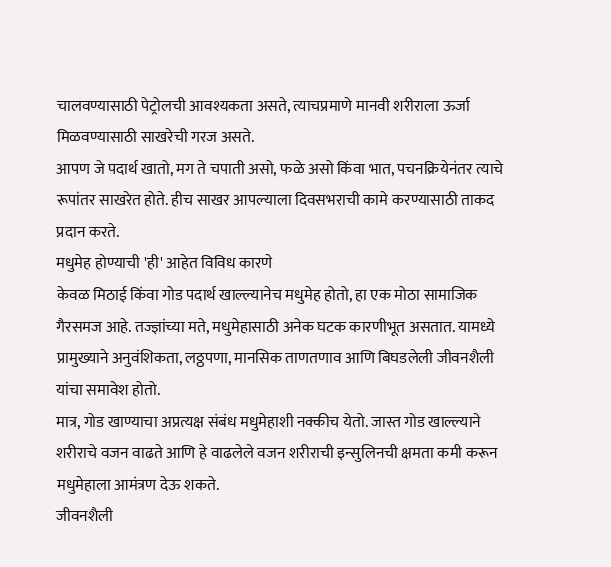चालवण्यासाठी पेट्रोलची आवश्यकता असते, त्याचप्रमाणे मानवी शरीराला ऊर्जा मिळवण्यासाठी साखरेची गरज असते.
आपण जे पदार्थ खातो, मग ते चपाती असो, फळे असो किंवा भात, पचनक्रियेनंतर त्याचे रूपांतर साखरेत होते. हीच साखर आपल्याला दिवसभराची कामे करण्यासाठी ताकद प्रदान करते.
मधुमेह होण्याची 'ही' आहेत विविध कारणे
केवळ मिठाई किंवा गोड पदार्थ खाल्ल्यानेच मधुमेह होतो, हा एक मोठा सामाजिक गैरसमज आहे. तज्ज्ञांच्या मते, मधुमेहासाठी अनेक घटक कारणीभूत असतात. यामध्ये प्रामुख्याने अनुवंशिकता, लठ्ठपणा, मानसिक ताणतणाव आणि बिघडलेली जीवनशैली यांचा समावेश होतो.
मात्र, गोड खाण्याचा अप्रत्यक्ष संबंध मधुमेहाशी नक्कीच येतो. जास्त गोड खाल्ल्याने शरीराचे वजन वाढते आणि हे वाढलेले वजन शरीराची इन्सुलिनची क्षमता कमी करून मधुमेहाला आमंत्रण देऊ शकते.
जीवनशैली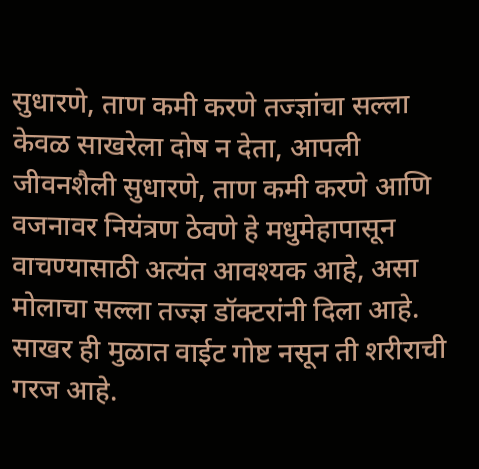सुधारणे, ताण कमी करणे तज्ज्ञांचा सल्ला
केवळ साखरेला दोष न देता, आपली जीवनशैली सुधारणे, ताण कमी करणे आणि वजनावर नियंत्रण ठेवणे हे मधुमेहापासून वाचण्यासाठी अत्यंत आवश्यक आहे, असा मोलाचा सल्ला तज्ज्ञ डॉक्टरांनी दिला आहे.
साखर ही मुळात वाईट गोष्ट नसून ती शरीराची गरज आहे.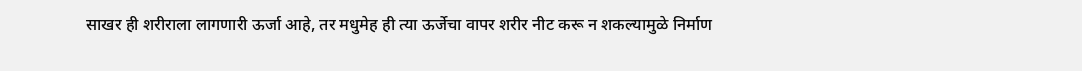साखर ही शरीराला लागणारी ऊर्जा आहे, तर मधुमेह ही त्या ऊर्जेचा वापर शरीर नीट करू न शकल्यामुळे निर्माण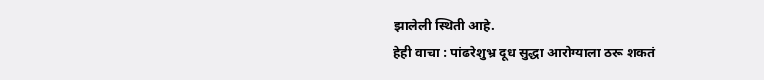झालेली स्थिती आहे.
हेही वाचा : पांढरेशुभ्र दूध सुद्धा आरोग्याला ठरू शकतं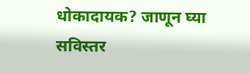धोकादायक? जाणून घ्या सविस्तर